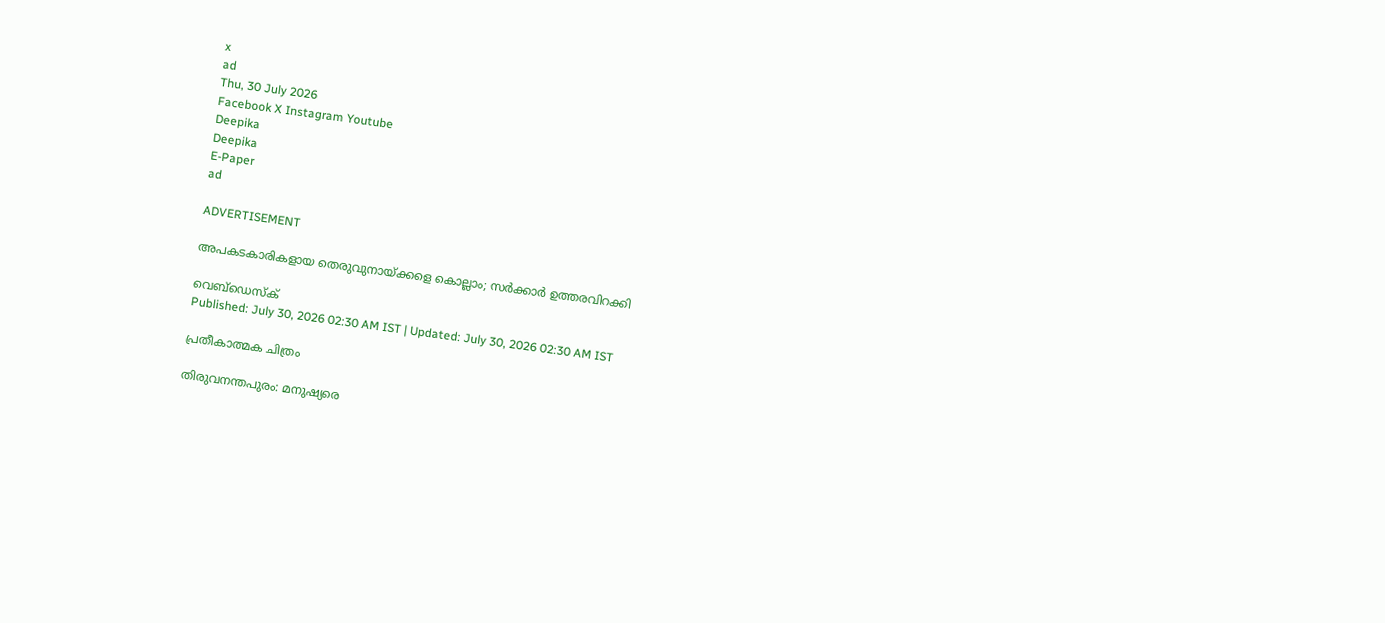x
ad
Thu, 30 July 2026
Facebook X Instagram Youtube
Deepika
Deepika
E-Paper
ad

ADVERTISEMENT

അപകടകാരികളായ തെരുവുനായ്ക്കളെ കൊല്ലാം; സർക്കാർ ഉത്തരവിറക്കി

വെബ്ഡെസ്ക്
Published: July 30, 2026 02:30 AM IST | Updated: July 30, 2026 02:30 AM IST

പ്രതീകാത്മക ചിത്രം

തിരുവനന്തപുരം: മനുഷ്യരെ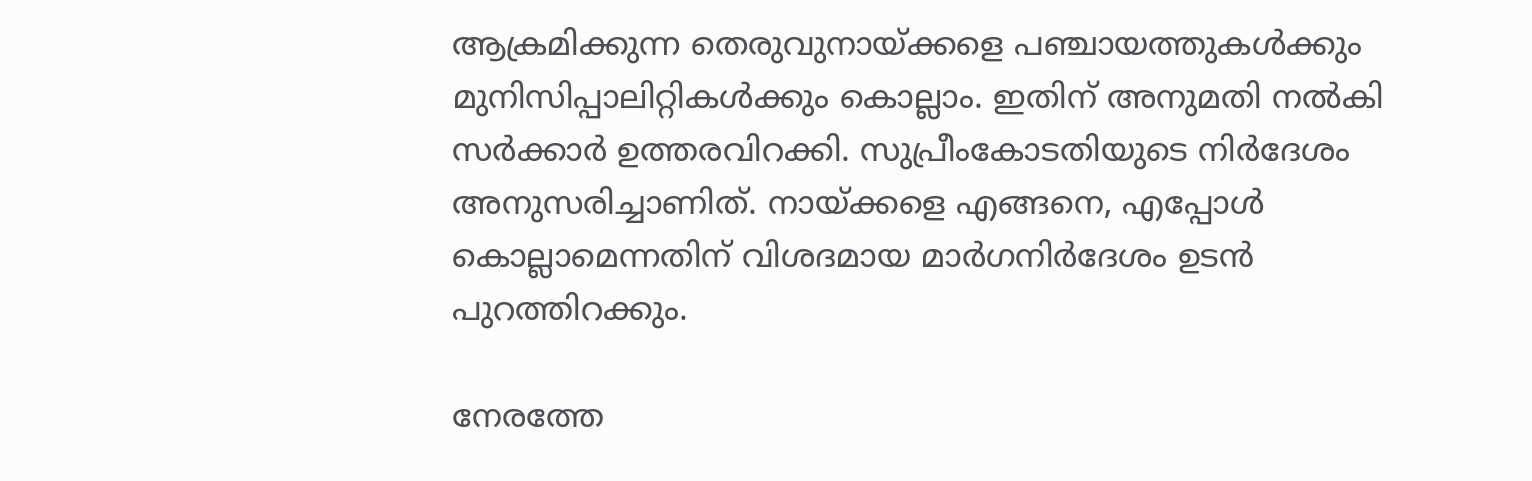ആക്രമിക്കുന്ന തെരുവുനായ്ക്കളെ പഞ്ചായത്തുകൾക്കും മുനിസിപ്പാലിറ്റികൾക്കും കൊല്ലാം. ഇതിന് അനുമതി നൽകി സർക്കാർ ഉത്തരവിറക്കി. സുപ്രീംകോടതിയുടെ നിർദേശം അനുസരിച്ചാണിത്. നായ്ക്കളെ എങ്ങനെ, എപ്പോൾ കൊല്ലാമെന്നതിന് വിശദമായ മാർഗനിർദേശം ഉടൻ പുറത്തിറക്കും.

നേരത്തേ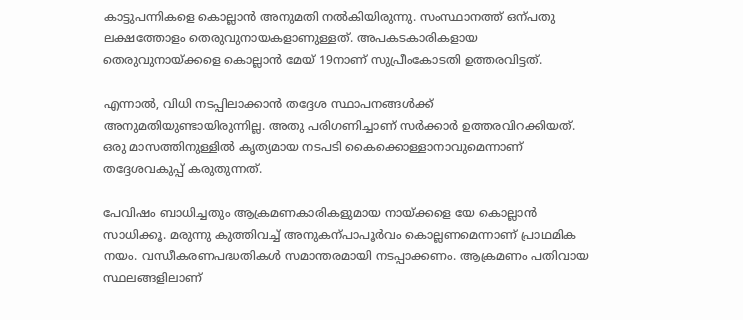കാട്ടുപന്നികളെ കൊല്ലാൻ അനുമതി നൽകിയിരുന്നു. സംസ്ഥാനത്ത് ഒന്പതു ലക്ഷത്തോളം തെരുവുനായകളാണുള്ളത്. അപകടകാരികളായ തെരുവുനായ്ക്കളെ കൊല്ലാൻ മേയ് 19നാണ് സുപ്രീംകോടതി ഉത്തരവിട്ടത്.

എന്നാൽ, വിധി നടപ്പിലാക്കാൻ തദ്ദേശ സ്ഥാപനങ്ങൾക്ക് അനുമതിയുണ്ടായിരുന്നില്ല. അതു പരിഗണിച്ചാണ് സർക്കാർ ഉത്തരവിറക്കിയത്. ഒരു മാസത്തിനുള്ളിൽ കൃത്യമായ നടപടി കൈക്കൊള്ളാനാവുമെന്നാണ് തദ്ദേശവകുപ്പ് കരുതുന്നത്.

പേവിഷം ബാധിച്ചതും ആക്രമണകാരികളുമായ നായ്ക്കളെ യേ കൊല്ലാൻ സാധിക്കൂ. മരുന്നു കുത്തിവച്ച് അനുകന്പാപൂർവം കൊല്ലണമെന്നാണ് പ്രാഥമിക നയം. വന്ധീകരണപദ്ധതികൾ സമാന്തരമായി നടപ്പാക്കണം. ആക്രമണം പതിവായ സ്ഥലങ്ങളിലാണ്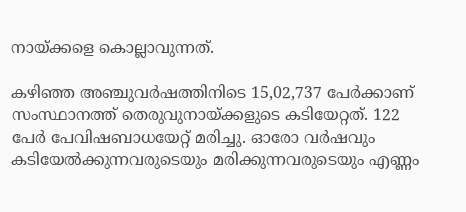നായ്ക്കളെ കൊല്ലാവുന്നത്.

കഴിഞ്ഞ അഞ്ചുവർഷത്തിനിടെ 15,02,737 പേർക്കാണ് സംസ്ഥാനത്ത് തെരുവുനായ്ക്കളുടെ കടിയേറ്റത്. 122 പേർ പേവിഷബാധയേറ്റ് മരിച്ചു. ഓരോ വർഷവും കടിയേൽക്കുന്നവരുടെയും മരിക്കുന്നവരുടെയും എണ്ണം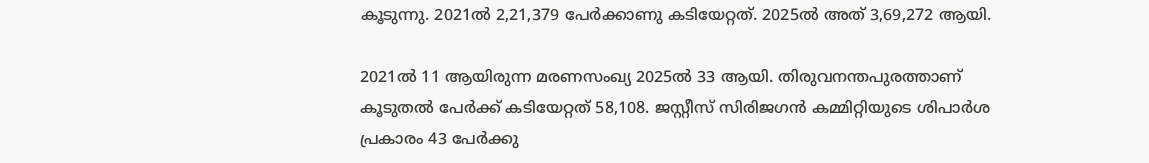കൂടുന്നു. 2021ൽ 2,21,379 പേർക്കാണു കടിയേറ്റത്. 2025ൽ അത് 3,69,272 ആയി.

2021ൽ 11 ആയിരുന്ന മരണസംഖ്യ 2025ൽ 33 ആയി. തിരുവനന്തപുരത്താണ് കൂടുതൽ പേർക്ക് കടിയേറ്റത് 58,108. ജസ്റ്റീസ് സിരിജഗൻ കമ്മിറ്റിയുടെ ശിപാർശ പ്രകാരം 43 പേർക്കു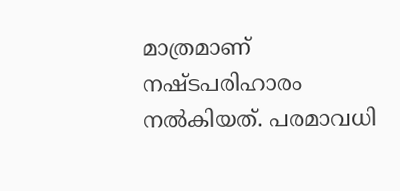മാത്രമാണ് നഷ്ടപരിഹാരം നൽകിയത്. പരമാവധി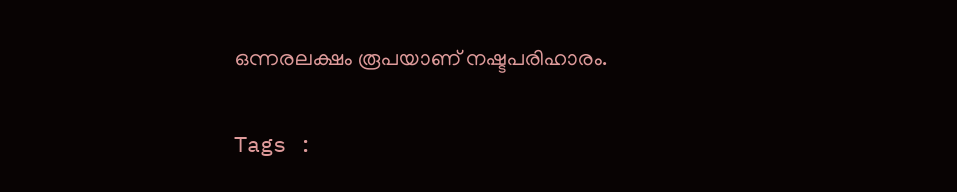ഒന്നരലക്ഷം രൂപയാണ് നഷ്ടപരിഹാരം.

Tags :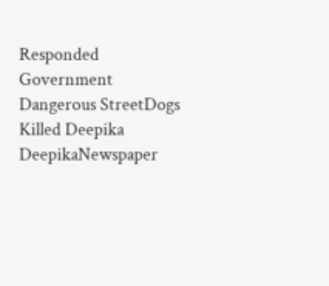Responded Government Dangerous StreetDogs Killed Deepika DeepikaNewspaper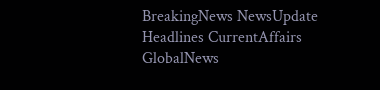BreakingNews NewsUpdate Headlines CurrentAffairs GlobalNews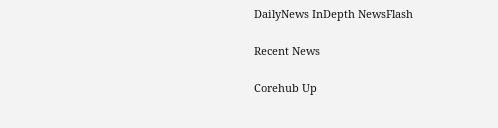DailyNews InDepth NewsFlash

Recent News

Corehub Up